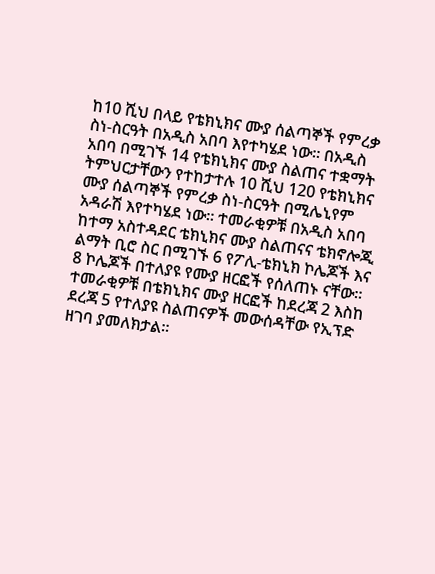ከ10 ሺህ በላይ የቴክኒክና ሙያ ሰልጣኞች የምረቃ ስነ-ስርዓት በአዲስ አበባ እየተካሄደ ነው። በአዲስ አበባ በሚገኙ 14 የቴክኒክና ሙያ ስልጠና ተቋማት ትምህርታቸውን የተከታተሉ 10 ሺህ 120 የቴክኒክና ሙያ ሰልጣኞች የምረቃ ስነ-ስርዓት በሚሌኒየም አዳራሽ እየተካሄደ ነው። ተመራቂዎቹ በአዲስ አበባ ከተማ አስተዳደር ቴክኒክና ሙያ ስልጠናና ቴክኖሎጂ ልማት ቢሮ ስር በሚገኙ 6 የፖሊ-ቴክኒክ ኮሌጆች እና 8 ኮሌጆች በተለያዩ የሙያ ዘርፎች የሰለጠኑ ናቸው። ተመራቂዎቹ በቴክኒክና ሙያ ዘርፎች ከደረጃ 2 እስከ ደረጃ 5 የተለያዩ ስልጠናዎች መውሰዳቸው የኢፕድ ዘገባ ያመለክታል።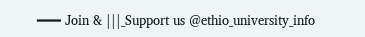━━━ Join & |||_Support us @ethio_university_info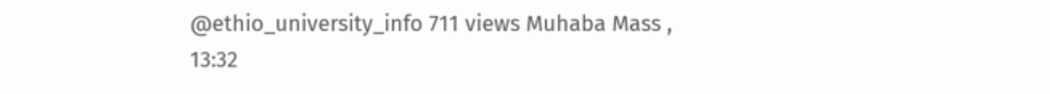@ethio_university_info 711 views Muhaba Mass , 13:32